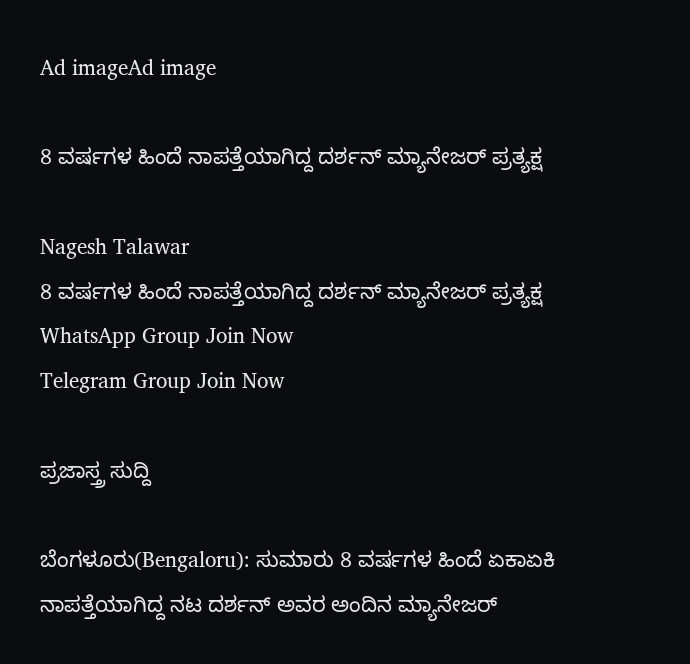Ad imageAd image

8 ವರ್ಷಗಳ ಹಿಂದೆ ನಾಪತ್ತೆಯಾಗಿದ್ದ ದರ್ಶನ್ ಮ್ಯಾನೇಜರ್ ಪ್ರತ್ಯಕ್ಷ

Nagesh Talawar
8 ವರ್ಷಗಳ ಹಿಂದೆ ನಾಪತ್ತೆಯಾಗಿದ್ದ ದರ್ಶನ್ ಮ್ಯಾನೇಜರ್ ಪ್ರತ್ಯಕ್ಷ
WhatsApp Group Join Now
Telegram Group Join Now

ಪ್ರಜಾಸ್ತ್ರ ಸುದ್ದಿ

ಬೆಂಗಳೂರು(Bengaloru): ಸುಮಾರು 8 ವರ್ಷಗಳ ಹಿಂದೆ ಏಕಾಏಕಿ ನಾಪತ್ತೆಯಾಗಿದ್ದ ನಟ ದರ್ಶನ್ ಅವರ ಅಂದಿನ ಮ್ಯಾನೇಜರ್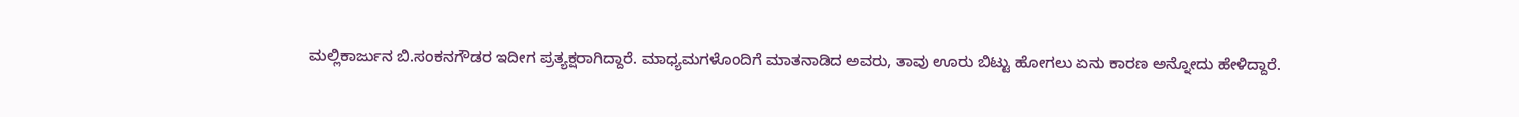ಮಲ್ಲಿಕಾರ್ಜುನ ಬಿ.ಸಂಕನಗೌಡರ ಇದೀಗ ಪ್ರತ್ಯಕ್ಷರಾಗಿದ್ದಾರೆ. ಮಾಧ್ಯಮಗಳೊಂದಿಗೆ ಮಾತನಾಡಿದ ಅವರು, ತಾವು ಊರು ಬಿಟ್ಟು ಹೋಗಲು ಏನು ಕಾರಣ ಅನ್ನೋದು ಹೇಳಿದ್ದಾರೆ.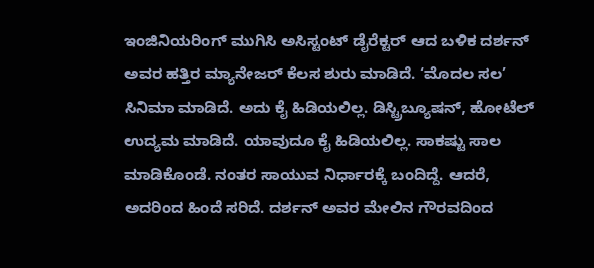ಇಂಜಿನಿಯರಿಂಗ್ ಮುಗಿಸಿ ಅಸಿಸ್ಟಂಟ್ ಡೈರೆಕ್ಟರ್ ಆದ ಬಳಿಕ ದರ್ಶನ್ ಅವರ ಹತ್ತಿರ ಮ್ಯಾನೇಜರ್ ಕೆಲಸ ಶುರು ಮಾಡಿದೆ. ‘ಮೊದಲ ಸಲ’ ಸಿನಿಮಾ ಮಾಡಿದೆ. ಅದು ಕೈ ಹಿಡಿಯಲಿಲ್ಲ. ಡಿಸ್ಟ್ರಿಬ್ಯೂಷನ್, ಹೋಟೆಲ್ ಉದ್ಯಮ ಮಾಡಿದೆ. ಯಾವುದೂ ಕೈ ಹಿಡಿಯಲಿಲ್ಲ. ಸಾಕಷ್ಟು ಸಾಲ ಮಾಡಿಕೊಂಡೆ. ನಂತರ ಸಾಯುವ ನಿರ್ಧಾರಕ್ಕೆ ಬಂದಿದ್ದೆ. ಆದರೆ, ಅದರಿಂದ ಹಿಂದೆ ಸರಿದೆ. ದರ್ಶನ್ ಅವರ ಮೇಲಿನ ಗೌರವದಿಂದ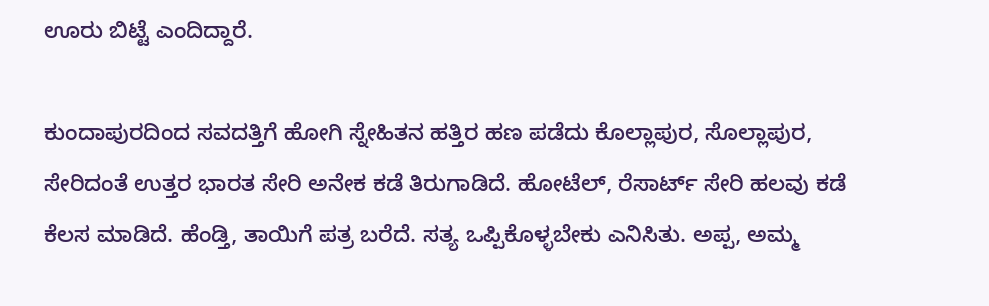ಊರು ಬಿಟ್ಟೆ ಎಂದಿದ್ದಾರೆ.

ಕುಂದಾಪುರದಿಂದ ಸವದತ್ತಿಗೆ ಹೋಗಿ ಸ್ನೇಹಿತನ ಹತ್ತಿರ ಹಣ ಪಡೆದು ಕೊಲ್ಲಾಪುರ, ಸೊಲ್ಲಾಪುರ, ಸೇರಿದಂತೆ ಉತ್ತರ ಭಾರತ ಸೇರಿ ಅನೇಕ ಕಡೆ ತಿರುಗಾಡಿದೆ. ಹೋಟೆಲ್, ರೆಸಾರ್ಟ್ ಸೇರಿ ಹಲವು ಕಡೆ ಕೆಲಸ ಮಾಡಿದೆ. ಹೆಂಡ್ತಿ, ತಾಯಿಗೆ ಪತ್ರ ಬರೆದೆ. ಸತ್ಯ ಒಪ್ಪಿಕೊಳ್ಳಬೇಕು ಎನಿಸಿತು. ಅಪ್ಪ, ಅಮ್ಮ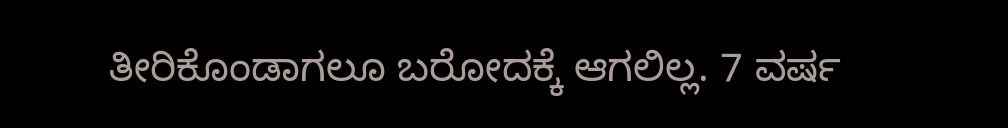ತೀರಿಕೊಂಡಾಗಲೂ ಬರೋದಕ್ಕೆ ಆಗಲಿಲ್ಲ. 7 ವರ್ಷ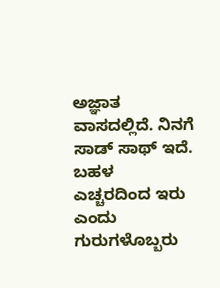ಅಜ್ಞಾತ ವಾಸದಲ್ಲಿದೆ. ನಿನಗೆ ಸಾಡ್ ಸಾಥ್ ಇದೆ. ಬಹಳ ಎಚ್ಚರದಿಂದ ಇರು ಎಂದು ಗುರುಗಳೊಬ್ಬರು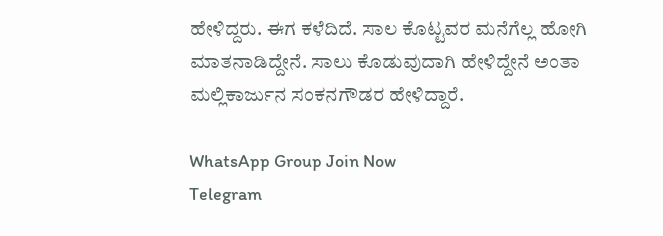ಹೇಳಿದ್ದರು. ಈಗ ಕಳೆದಿದೆ. ಸಾಲ ಕೊಟ್ಟವರ ಮನೆಗೆಲ್ಲ ಹೋಗಿ ಮಾತನಾಡಿದ್ದೇನೆ. ಸಾಲು ಕೊಡುವುದಾಗಿ ಹೇಳಿದ್ದೇನೆ ಅಂತಾ ಮಲ್ಲಿಕಾರ್ಜುನ ಸಂಕನಗೌಡರ ಹೇಳಿದ್ದಾರೆ.

WhatsApp Group Join Now
Telegram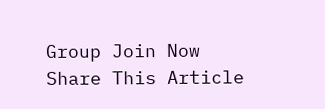Group Join Now
Share This Article